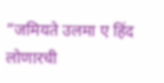“जमियते उलमा ए हिंद लोणारची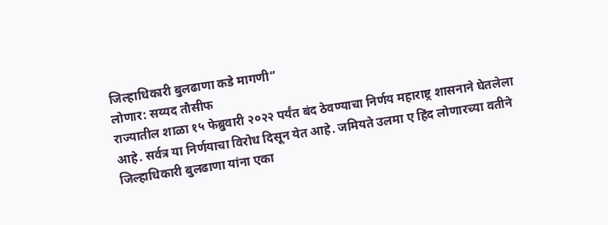जिल्हाधिकारी बुलढाणा कडे मागणी”
लोणार: सय्यद तौसीफ
राज्यातील शाळा १५ फेब्रुवारी २०२२ पर्यंत बंद ठेवण्याचा निर्णय महाराष्ट्र शासनाने घेतलेला आहे. सर्वत्र या निर्णयाचा विरोध दिसून येत आहे. जमियते उलमा ए हिंद लोणारच्या वतीने जिल्हाधिकारी बुलढाणा यांना एका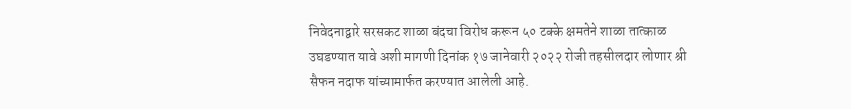निवेदनाद्वारे सरसकट शाळा बंदचा विरोध करून ५० टक्के क्षमतेने शाळा तात्काळ उघडण्यात यावे अशी मागणी दिनांक १७ जानेवारी २०२२ रोजी तहसीलदार लोणार श्री सैफन नदाफ यांच्यामार्फत करण्यात आलेली आहे.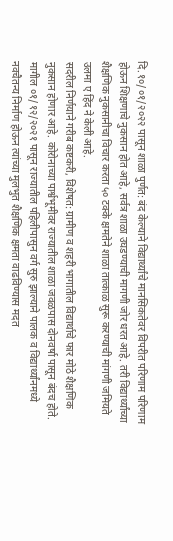दि.१०/०१/२०२२ पासून शाळा पुर्णत: बंद केल्याने विद्यार्थ्यांचे मानसिकतेवर विपरीत परिणाम परिणाम होऊन शिक्षणाचे नुकसान होत आहे, सर्वत्र शाळा उघडण्याची मागणी जोर धरत आहे. तरी विद्यार्थ्यांच्या शैक्षणिक नुकसानीचा विचार करता ५० टक्के क्षमतेने शाळा तात्काळ सुरू करण्याची मांगणी जमियते उलमा ए हिंद ने केली आहे.
सदरील निर्णयाने गरीब कष्टकरी, विशेषत: ग्रामीण व शहरी भागातील विद्यार्थाचे फार मोठे शैक्षणिक नुकसान होणार आहे. कोरोनाच्या पार्श्वभूमीवर राज्यातील शाळा जवळपास दोनवर्षा पासून बंदच होते. मागील ०१/१२/२०२१ पासून राज्यातील पहिलीपासुन वर्ग सुरु झाल्याने पालक व विद्यार्थ्यांनमध्ये नवचैतन्य निर्माण होऊन त्यांच्या मुलभुत शैक्षणिक क्षमता वाढविण्यास मदत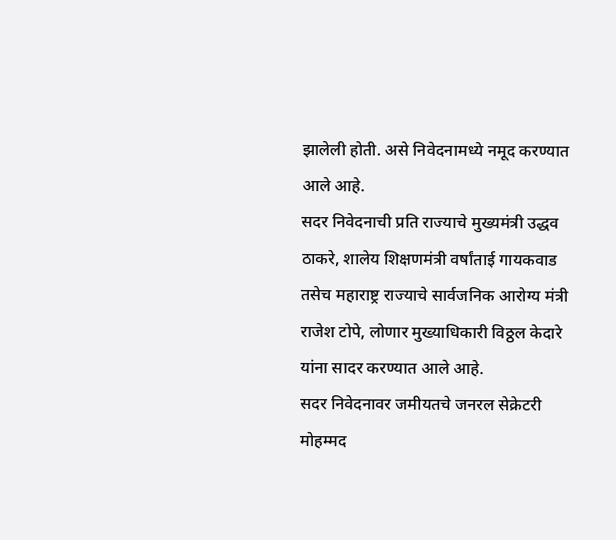झालेली होती. असे निवेदनामध्ये नमूद करण्यात आले आहे.
सदर निवेदनाची प्रति राज्याचे मुख्यमंत्री उद्धव ठाकरे, शालेय शिक्षणमंत्री वर्षांताई गायकवाड तसेच महाराष्ट्र राज्याचे सार्वजनिक आरोग्य मंत्री राजेश टोपे, लोणार मुख्याधिकारी विठ्ठल केदारे यांना सादर करण्यात आले आहे.
सदर निवेदनावर जमीयतचे जनरल सेक्रेटरी मोहम्मद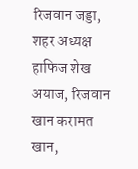रिजवान जड्डा, शहर अध्यक्ष हाफिज शेख अयाज, रिजवान खान करामत खान,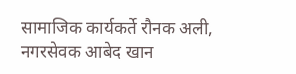सामाजिक कार्यकर्ते रौनक अली, नगरसेवक आबेद खान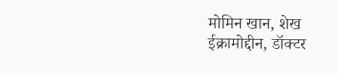मोमिन खान, शेख ईक्रामोद्दीन, डॉक्टर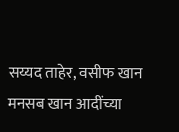सय्यद ताहेर, वसीफ खान मनसब खान आदींच्या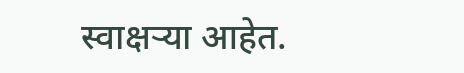स्वाक्षऱ्या आहेत.